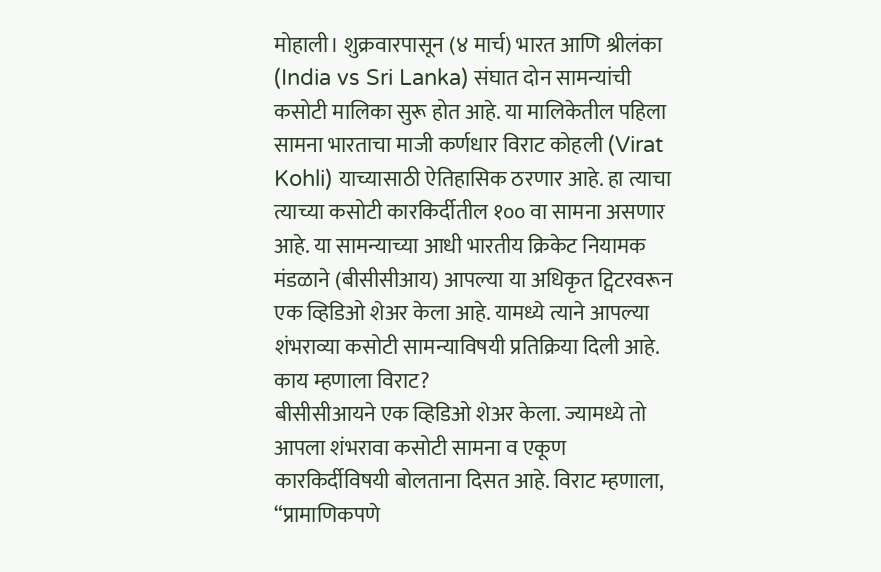मोहाली। शुक्रवारपासून (४ मार्च) भारत आणि श्रीलंका (India vs Sri Lanka) संघात दोन सामन्यांची कसोटी मालिका सुरू होत आहे. या मालिकेतील पहिला सामना भारताचा माजी कर्णधार विराट कोहली (Virat Kohli) याच्यासाठी ऐतिहासिक ठरणार आहे. हा त्याचा त्याच्या कसोटी कारकिर्दीतील १०० वा सामना असणार आहे. या सामन्याच्या आधी भारतीय क्रिकेट नियामक मंडळाने (बीसीसीआय) आपल्या या अधिकृत ट्विटरवरून एक व्हिडिओ शेअर केला आहे. यामध्ये त्याने आपल्या शंभराव्या कसोटी सामन्याविषयी प्रतिक्रिया दिली आहे.
काय म्हणाला विराट?
बीसीसीआयने एक व्हिडिओ शेअर केला. ज्यामध्ये तो आपला शंभरावा कसोटी सामना व एकूण कारकिर्दीविषयी बोलताना दिसत आहे. विराट म्हणाला,
“प्रामाणिकपणे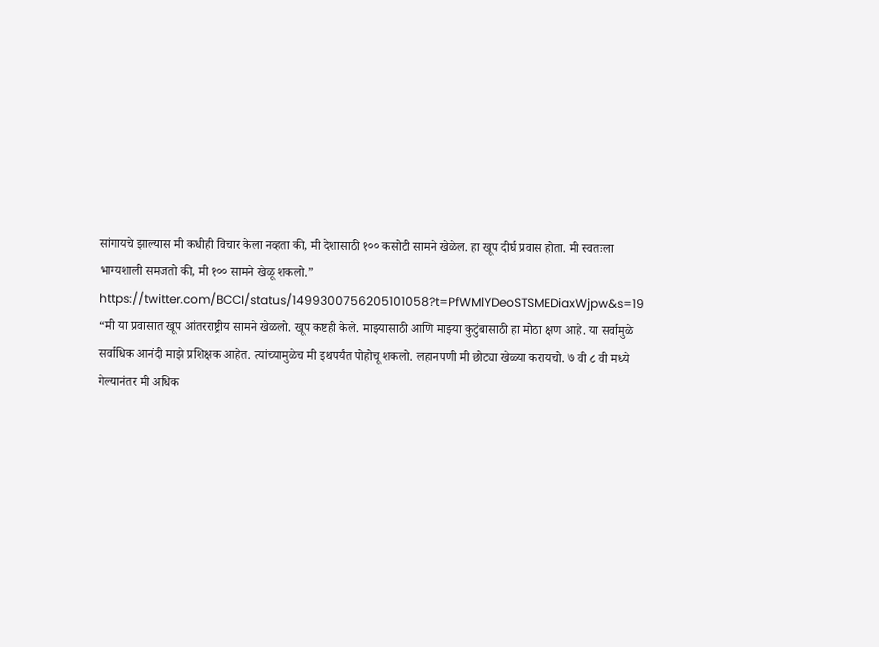सांगायचे झाल्यास मी कधीही विचार केला नव्हता की, मी देशासाठी १०० कसोटी सामने खेळेल. हा खूप दीर्घ प्रवास होता. मी स्वतःला भाग्यशाली समजतो की, मी १०० सामने खेळू शकलो.”
https://twitter.com/BCCI/status/1499300756205101058?t=PfWMlYDeoSTSMEDiaxWjpw&s=19
“मी या प्रवासात खूप आंतरराष्ट्रीय सामने खेळलो. खूप कष्टही केले. माझ्यासाठी आणि माझ्या कुटुंबासाठी हा मोठा क्षण आहे. या सर्वामुळे सर्वाधिक आनंदी माझे प्रशिक्षक आहेत. त्यांच्यामुळेच मी इथपर्यंत पोहोचू शकलो. लहानपणी मी छोट्या खेळ्या करायचो. ७ वी ८ वी मध्ये गेल्यानंतर मी अधिक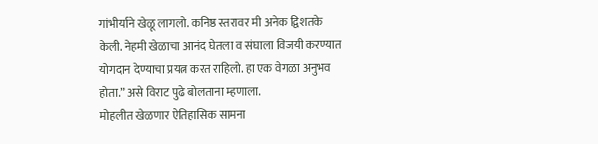गांभीर्याने खेळू लागलो. कनिष्ठ स्तरावर मी अनेक द्विशतके केली. नेहमी खेळाचा आनंद घेतला व संघाला विजयी करण्यात योगदान देण्याचा प्रयत्न करत राहिलो. हा एक वेगळा अनुभव होता.” असे विराट पुढे बोलताना म्हणाला.
मोहलीत खेळणार ऐतिहासिक सामना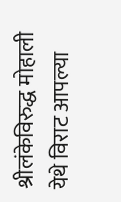श्रीलंकेविरुद्ध मोहाली येथे विराट आपल्या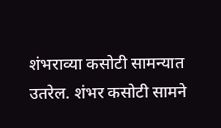शंभराव्या कसोटी सामन्यात उतरेल. शंभर कसोटी सामने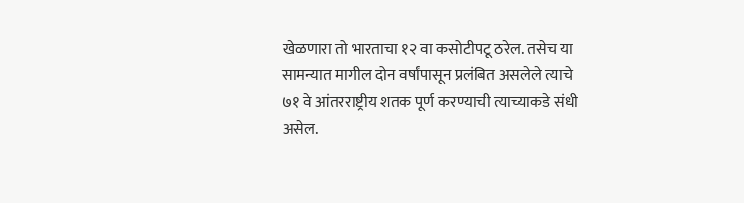खेळणारा तो भारताचा १२ वा कसोटीपटू ठरेल. तसेच या सामन्यात मागील दोन वर्षांपासून प्रलंबित असलेले त्याचे ७१ वे आंतरराष्ट्रीय शतक पूर्ण करण्याची त्याच्याकडे संधी असेल.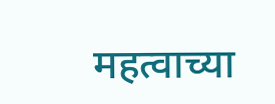महत्वाच्या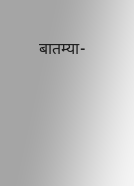बातम्या-